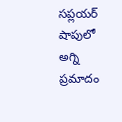సప్లయర్ షాపులో అగ్ని ప్రమాదం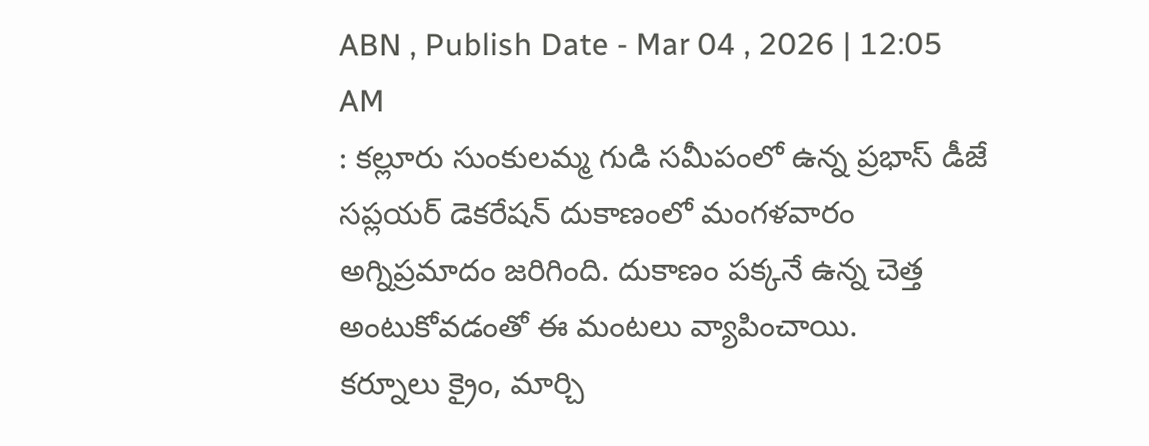ABN , Publish Date - Mar 04 , 2026 | 12:05 AM
: కల్లూరు సుంకులమ్మ గుడి సమీపంలో ఉన్న ప్రభాస్ డీజే సప్లయర్ డెకరేషన్ దుకాణంలో మంగళవారం అగ్నిప్రమాదం జరిగింది. దుకాణం పక్కనే ఉన్న చెత్త అంటుకోవడంతో ఈ మంటలు వ్యాపించాయి.
కర్నూలు క్రైం, మార్చి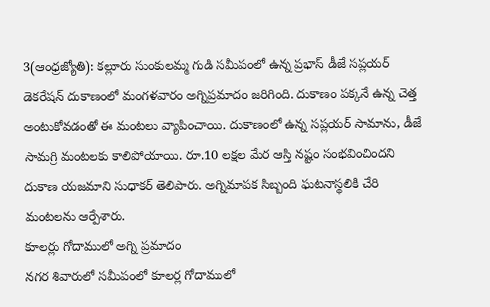3(ఆంధ్రజ్యోతి): కల్లూరు సుంకులమ్మ గుడి సమీపంలో ఉన్న ప్రభాస్ డీజే సప్లయర్ డెకరేషన్ దుకాణంలో మంగళవారం అగ్నిప్రమాదం జరిగింది. దుకాణం పక్కనే ఉన్న చెత్త అంటుకోవడంతో ఈ మంటలు వ్యాపించాయి. దుకాణంలో ఉన్న సప్లయర్ సామాను, డీజే సామగ్రి మంటలకు కాలిపోయాయి. రూ.10 లక్షల మేర ఆస్తి నష్టం సంభవించిందని దుకాణ యజమాని సుధాకర్ తెలిపారు. అగ్నిమాపక సిబ్బంది ఘటనాస్థలికి చేరి మంటలను ఆర్పేశారు.
కూలర్లు గోదాములో అగ్ని ప్రమాదం
నగర శివారులో సమీపంలో కూలర్ల గోదాములో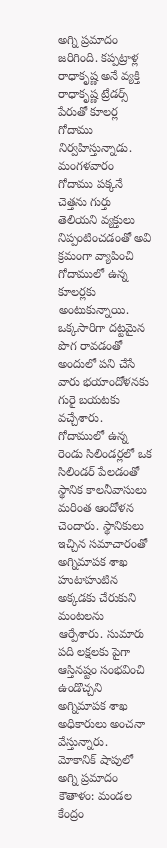అగ్ని ప్రమాదం జరిగింది. కప్పట్రాళ్ల రాధాకృష్ణ అనే వ్యక్తి రాధాకృష్ణ ట్రేడర్స్ పేరుతో కూలర్ల గోదాము నిర్వహిస్తున్నాడు. మంగళవారం గోదాము పక్కనే చెత్తను గుర్తు తెలియని వ్యక్తులు నిప్పంటించడంతో అవి క్రమంగా వ్యాపించి గోదాములో ఉన్న కూలర్లకు అంటుకున్నాయి. ఒక్కసారిగా దట్టమైన పొగ రావడంతో అందులో పని చేసే వారు భయాందోళనకు గురై బయటకు వచ్చేశారు. గోదాములో ఉన్న రెండు సిలిండర్లలో ఒక సిలిండర్ పేలడంతో స్థానిక కాలనీవాసులు మరింత ఆందోళన చెందారు. స్థానికులు ఇచ్చిన సమాచారంతో అగ్నిమాపక శాఖ హుటాహుటిన అక్కడకు చేరుకుని మంటలను ఆర్పేశారు. సుమారు పది లక్షలకు పైగా ఆస్తినష్టం సంభవించి ఉండొచ్చని అగ్నిమాపక శాఖ అధికారులు అంచనా వేస్తున్నారు.
మోకానిక్ షాపులో అగ్ని ప్రమాదం
కౌతాళం: మండల కేంద్రం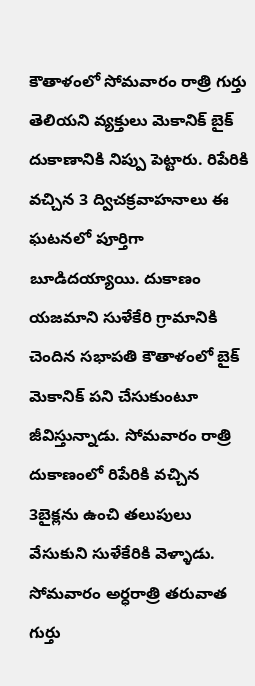కౌతాళంలో సోమవారం రాత్రి గుర్తు తెలియని వ్యక్తులు మెకానిక్ బైక్ దుకాణానికి నిప్పు పెట్టారు. రిపేరికి వచ్చిన 3 ద్విచక్రవాహనాలు ఈ ఘటనలో పూర్తిగా బూడిదయ్యాయి. దుకాణం యజమాని సుళేకేరి గ్రామానికి చెందిన సభాపతి కౌతాళంలో బైక్ మెకానిక్ పని చేసుకుంటూ జీవిస్తున్నాడు. సోమవారం రాత్రి దుకాణంలో రిపేరికి వచ్చిన 3బైక్లను ఉంచి తలుపులు వేసుకుని సుళేకేరికి వెళ్ళాడు. సోమవారం అర్ధరాత్రి తరువాత గుర్తు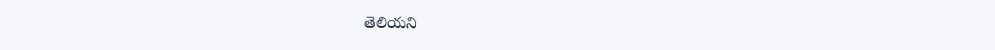తెలియని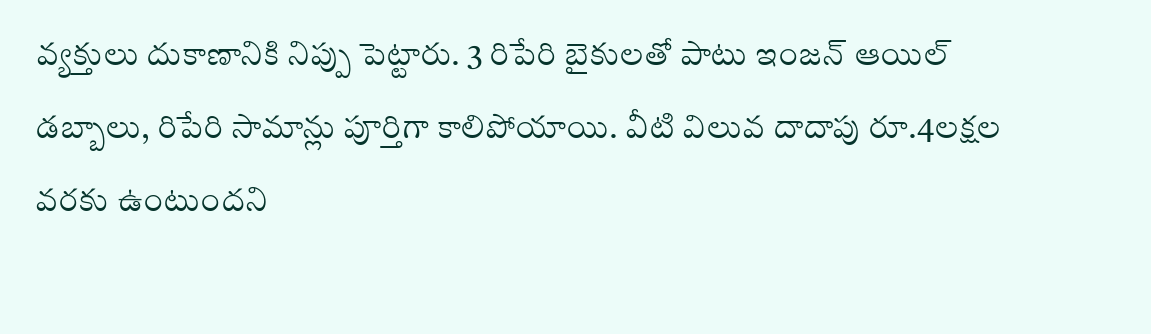వ్యక్తులు దుకాణానికి నిప్పు పెట్టారు. 3 రిపేరి బైకులతో పాటు ఇంజన్ ఆయిల్ డబ్బాలు, రిపేరి సామాన్లు పూర్తిగా కాలిపోయాయి. వీటి విలువ దాదాపు రూ.4లక్షల వరకు ఉంటుందని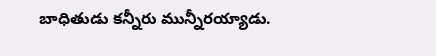బాధితుడు కన్నీరు మున్నీరయ్యాడు.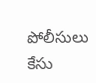పోలీసులు కేసు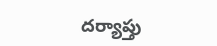దర్యాప్తు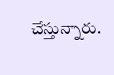చేస్తున్నారు.